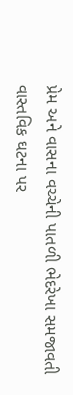પ્રેમ અને વાસના વચ્ચેની પાતળી ભેદરેખા સમજાવતી વાસ્તવિક ઘટના પર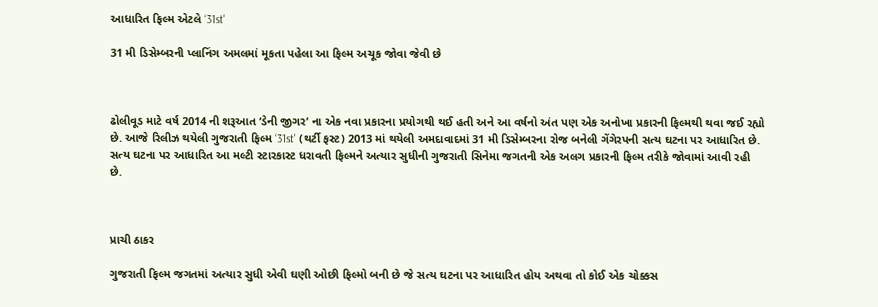આધારિત ફિલ્મ એટલે ‘31st'

31 મી ડિસેમ્બરની પ્લાનિંગ અમલમાં મૂકતા પહેલા આ ફિલ્મ અચૂક જોવા જેવી છે



ઢોલીવૂડ માટે વર્ષ 2014 ની શરૂઆત ‘ડેની જીગર’ ના એક નવા પ્રકારના પ્રયોગથી થઈ હતી અને આ વર્ષનો અંત પણ એક અનોખા પ્રકારની ફિલ્મથી થવા જઈ રહ્યો છે. આજે રિલીઝ થયેલી ગુજરાતી ફિલ્મ ‘31st' (થર્ટી ફસ્ટ) 2013 માં થયેલી અમદાવાદમાં 31 મી ડિસેમ્બરના રોજ બનેલી ગેંગેરપની સત્ય ઘટના પર આધારિત છે. સત્ય ઘટના પર આધારિત આ મલ્ટી સ્ટારકાસ્ટ ધરાવતી ફિલ્મને અત્યાર સુધીની ગુજરાતી સિનેમા જગતની એક અલગ પ્રકારની ફિલ્મ તરીકે જોવામાં આવી રહી છે.



પ્રાચી ઠાકર

ગુજરાતી ફિલ્મ જગતમાં અત્યાર સુધી એવી ઘણી ઓછી ફિલ્મો બની છે જે સત્ય ઘટના પર આધારિત હોય અથવા તો કોઈ એક ચોક્કસ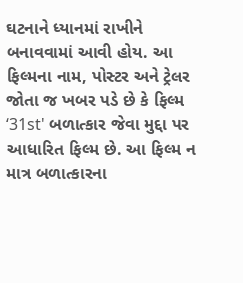ઘટનાને ધ્યાનમાં રાખીને બનાવવામાં આવી હોય. આ ફિલ્મના નામ, પોસ્ટર અને ટ્રેલર જોતા જ ખબર પડે છે કે ફિલ્મ ‘31st' બળાત્કાર જેવા મુદ્દા પર આધારિત ફિલ્મ છે. આ ફિલ્મ ન માત્ર બળાત્કારના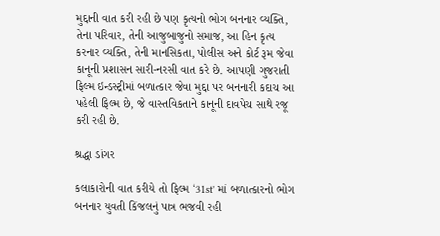મુદ્દાની વાત કરી રહી છે પણ કૃત્યનો ભોગ બનનાર વ્યક્તિ, તેના પરિવાર, તેની આજુબાજુનો સમાજ, આ હિન કૃત્ય કરનાર વ્યક્તિ, તેની માનસિકતા, પોલીસ અને કોર્ટ રૂમ જેવા કાનૂની પ્રશાસન સારી-નરસી વાત કરે છે. આપણી ગુજરાતી ફિલ્મ ઇન્ડસ્ટ્રીમાં બળાત્કાર જેવા મુદ્દા પર બનનારી કદાચ આ પહેલી ફિલ્મ છે, જે વાસ્તવિકતાને કાનૂની દાવપેચ સાથે રજૂ કરી રહી છે.

શ્રદ્ધા ડાંગર

કલાકારોની વાત કરીયે તો ફિલ્મ ‘31st' માં બળાત્કારનો ભોગ બનનાર યુવતી કિંજલનું પાત્ર ભજવી રહી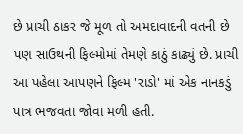છે પ્રાચી ઠાકર જે મૂળ તો અમદાવાદની વતની છે પણ સાઉથની ફિલ્મોમાં તેમણે કાઠું કાઢ્યું છે. પ્રાચી આ પહેલા આપણને ફિલ્મ 'રાડો' માં એક નાનકડું પાત્ર ભજવતા જોવા મળી હતી.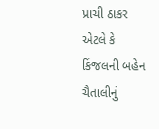પ્રાચી ઠાકર એટલે કે કિંજલની બહેન ચૈતાલીનું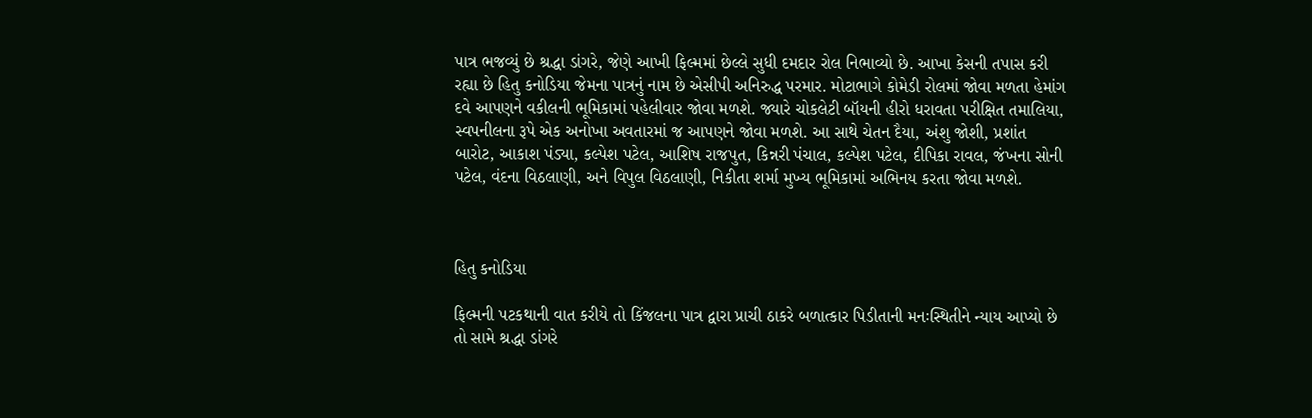પાત્ર ભજવ્યું છે શ્રદ્ધા ડાંગરે, જેણે આખી ફિલ્મમાં છેલ્લે સુધી દમદાર રોલ નિભાવ્યો છે. આખા કેસની તપાસ કરી રહ્યા છે હિતુ કનોડિયા જેમના પાત્રનું નામ છે એસીપી અનિરુદ્ધ પરમાર. મોટાભાગે કોમેડી રોલમાં જોવા મળતા હેમાંગ દવે આપણને વકીલની ભૂમિકામાં પહેલીવાર જોવા મળશે. જ્યારે ચોકલેટી બૉયની હીરો ધરાવતા પરીક્ષિત તમાલિયા, સ્વપનીલના રૂપે એક અનોખા અવતારમાં જ આપણને જોવા મળશે. આ સાથે ચેતન દૈયા, અંશુ જોશી, પ્રશાંત બારોટ, આકાશ પંડ્યા, કલ્પેશ પટેલ, આશિષ રાજપુત, કિન્નરી પંચાલ, કલ્પેશ પટેલ, દીપિકા રાવલ, જંખના સોની પટેલ, વંદના વિઠલાણી, અને વિપુલ વિઠલાણી, નિકીતા શર્મા મુખ્ય ભૂમિકામાં અભિનય કરતા જોવા મળશે.



હિતુ કનોડિયા

ફિલ્મની પટકથાની વાત કરીયે તો કિંજલના પાત્ર દ્વારા પ્રાચી ઠાકરે બળાત્કાર પિડીતાની મનઃસ્થિતીને ન્યાય આપ્યો છે તો સામે શ્રદ્ધા ડાંગરે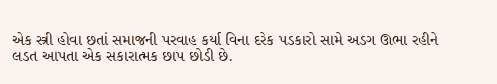એક સ્ત્રી હોવા છતાં સમાજની પરવાહ કર્યા વિના દરેક પડકારો સામે અડગ ઊભા રહીને લડત આપતા એક સકારાત્મક છાપ છોડી છે.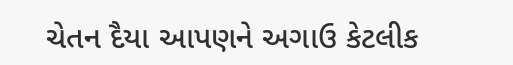ચેતન દૈયા આપણને અગાઉ કેટલીક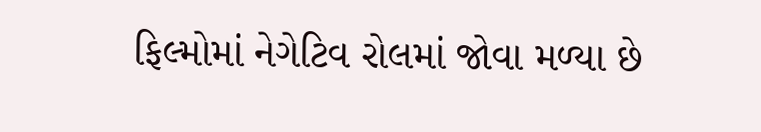ફિલ્મોમાં નેગેટિવ રોલમાં જોવા મળ્યા છે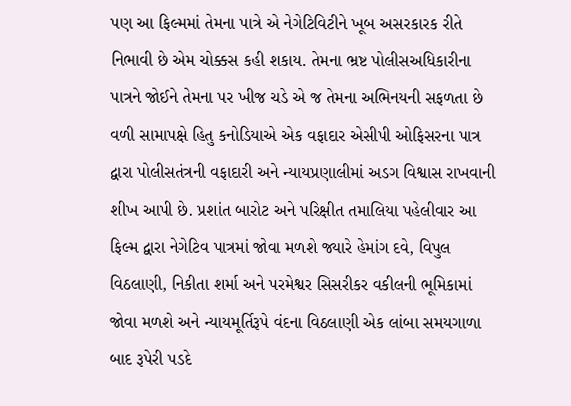પણ આ ફિલ્મમાં તેમના પાત્રે એ નેગેટિવિટીને ખૂબ અસરકારક રીતે નિભાવી છે એમ ચોક્કસ કહી શકાય. તેમના ભ્રષ્ટ પોલીસઅધિકારીના પાત્રને જોઈને તેમના પર ખીજ ચડે એ જ તેમના અભિનયની સફળતા છે વળી સામાપક્ષે હિતુ કનોડિયાએ એક વફાદાર એસીપી ઓફિસરના પાત્ર દ્વારા પોલીસતંત્રની વફાદારી અને ન્યાયપ્રણાલીમાં અડગ વિશ્વાસ રાખવાની શીખ આપી છે. પ્રશાંત બારોટ અને પરિક્ષીત તમાલિયા પહેલીવાર આ ફિલ્મ દ્વારા નેગેટિવ પાત્રમાં જોવા મળશે જ્યારે હેમાંગ દવે, વિપુલ વિઠલાણી, નિકીતા શર્મા અને પરમેશ્વર સિસરીકર વકીલની ભૂમિકામાં જોવા મળશે અને ન્યાયમૂર્તિરૂપે વંદના વિઠલાણી એક લાંબા સમયગાળા બાદ રૂપેરી પડદે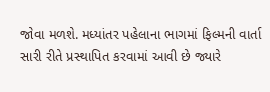જોવા મળશે. મધ્યાંતર પહેલાના ભાગમાં ફિલ્મની વાર્તા સારી રીતે પ્રસ્થાપિત કરવામાં આવી છે જ્યારે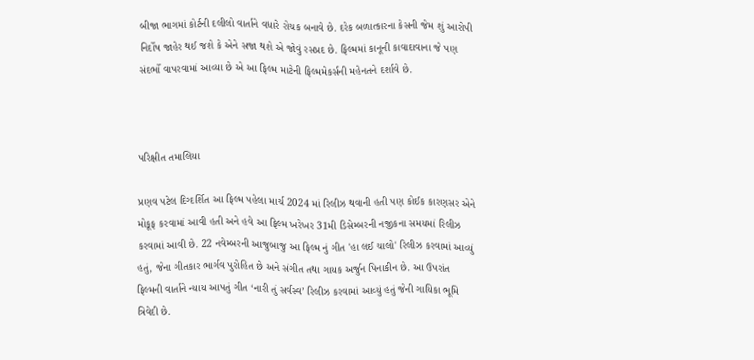બીજા ભાગમાં કોર્ટની દલીલો વાર્તાને વધારે રોચક બનાવે છે. દરેક બળાત્કારના કેસની જેમ શું આરોપી નિર્દોષ જાહેર થઈ જશે કે એને સજા થશે એ જોવું રસપ્રદ છે. ફિલ્મમાં કાનૂની કાવાદાવાના જે પણ સંદર્ભો વાપરવામાં આવ્યા છે એ આ ફિલ્મ માટેની ફિલ્મમેકર્સની મહેનતને દર્શાવે છે.



પરિક્ષીત તમાલિયા

પ્રણવ પટેલ દિગ્દર્શિત આ ફિલ્મ પહેલા માર્ચ 2024 માં રિલીઝ થવાની હતી પણ કોઈક કારણસર એને મોકૂફ કરવામાં આવી હતી અને હવે આ ફિલ્મ ખરેખર 31મી ડિસેમ્બરની નજીકના સમયમાં રિલીઝ કરવામાં આવી છે. 22 નવેમ્બરની આજુબાજુ આ ફિલ્મ નું ગીત 'હા લઈ ચાલો' રિલીઝ કરવામાં આવ્યું હતું, જેના ગીતકાર ભાર્ગવ પુરોહિત છે અને સંગીત તથા ગાયક અર્જુન પિનાકીન છે. આ ઉપરાંત ફિલ્મની વાર્તાને ન્યાય આપતું ગીત ‘નારી તું સર્વસ્વ’ રિલીઝ કરવામાં આવ્યું હતું જેની ગાયિકા ભૂમિ ત્રિવેદી છે.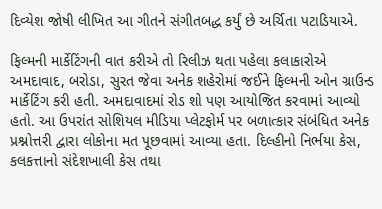દિવ્યેશ જોષી લીખિત આ ગીતને સંગીતબદ્ધ કર્યું છે અર્ચિતા પટાડિયાએ.

ફિલ્મની માર્કેટિંગની વાત કરીએ તો રિલીઝ થતા પહેલા કલાકારોએ અમદાવાદ, બરોડા, સુરત જેવા અનેક શહેરોમાં જઈને ફિલ્મની ઓન ગ્રાઉન્ડ માર્કેટિંગ કરી હતી. અમદાવાદમાં રોડ શો પણ આયોજિત કરવામાં આવ્યો હતો. આ ઉપરાંત સોશિયલ મીડિયા પ્લેટફોર્મ પર બળાત્કાર સંબંધિત અનેક પ્રશ્નોત્તરી દ્વારા લોકોના મત પૂછવામાં આવ્યા હતા. દિલ્હીનો નિર્ભયા કેસ, કલકત્તાનો સંદેશખાલી કેસ તથા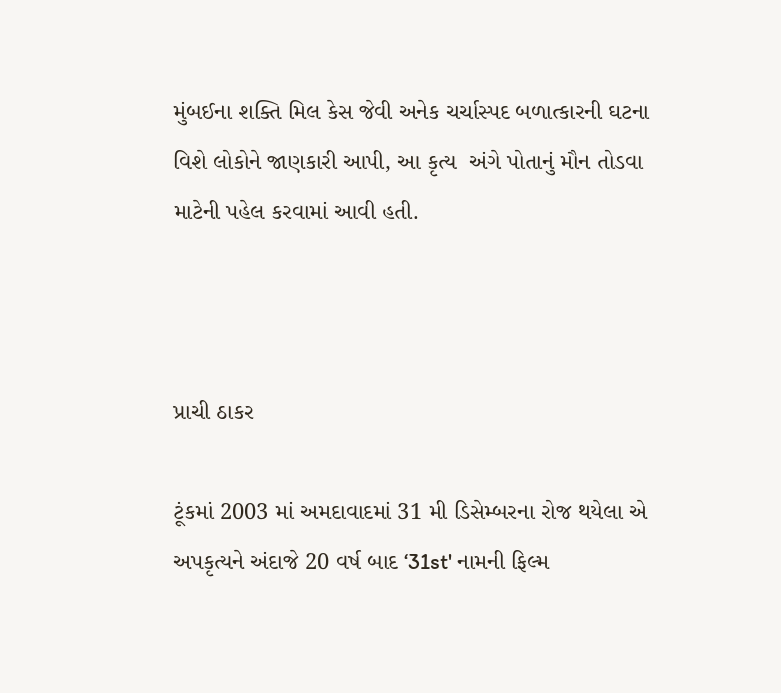મુંબઈના શક્તિ મિલ કેસ જેવી અનેક ચર્ચાસ્પદ બળાત્કારની ઘટના વિશે લોકોને જાણકારી આપી, આ કૃત્ય  અંગે પોતાનું મૌન તોડવા માટેની પહેલ કરવામાં આવી હતી.



પ્રાચી ઠાકર

ટૂંકમાં 2003 માં અમદાવાદમાં 31 મી ડિસેમ્બરના રોજ થયેલા એ અપકૃત્યને અંદાજે 20 વર્ષ બાદ ‘31st' નામની ફિલ્મ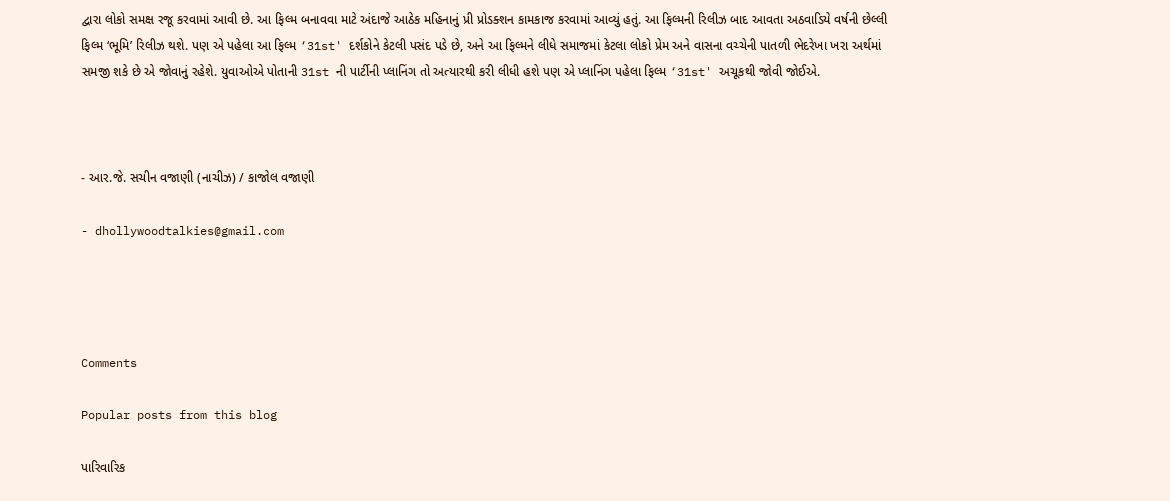દ્વારા લોકો સમક્ષ રજૂ કરવામાં આવી છે. આ ફિલ્મ બનાવવા માટે અંદાજે આઠેક મહિનાનું પ્રી પ્રોડક્શન કામકાજ કરવામાં આવ્યું હતું. આ ફિલ્મની રિલીઝ બાદ આવતા અઠવાડિયે વર્ષની છેલ્લી ફિલ્મ ‘ભૂમિ’ રિલીઝ થશે. પણ એ પહેલા આ ફિલ્મ ‘31st' દર્શકોને કેટલી પસંદ પડે છે, અને આ ફિલ્મને લીધે સમાજમાં કેટલા લોકો પ્રેમ અને વાસના વચ્ચેની પાતળી ભેદરેખા ખરા અર્થમાં સમજી શકે છે એ જોવાનું રહેશે. યુવાઓએ પોતાની 31st ની પાર્ટીની પ્લાનિંગ તો અત્યારથી કરી લીધી હશે પણ એ પ્લાનિંગ પહેલા ફિલ્મ ‘31st' અચૂકથી જોવી જોઈએ.



- આર.જે. સચીન વજાણી (નાચીઝ) / કાજોલ વજાણી

- dhollywoodtalkies@gmail.com




Comments

Popular posts from this blog

પારિવારિક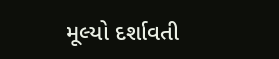મૂલ્યો દર્શાવતી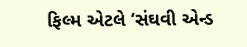ફિલ્મ એટલે ‘સંઘવી એન્ડ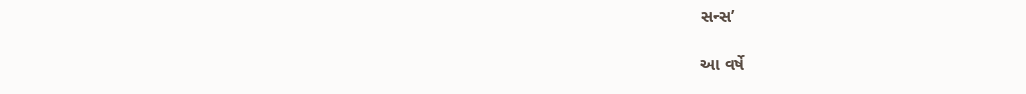સન્સ’

આ વર્ષે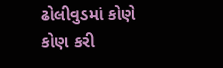ઢોલીવુડમાં કોણે કોણ કરી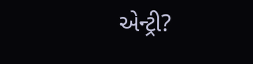એન્ટ્રી?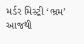મર્ડર મિસ્ટ્રી ‘ભ્રમ’ આજથી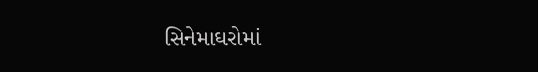સિનેમાઘરોમાં